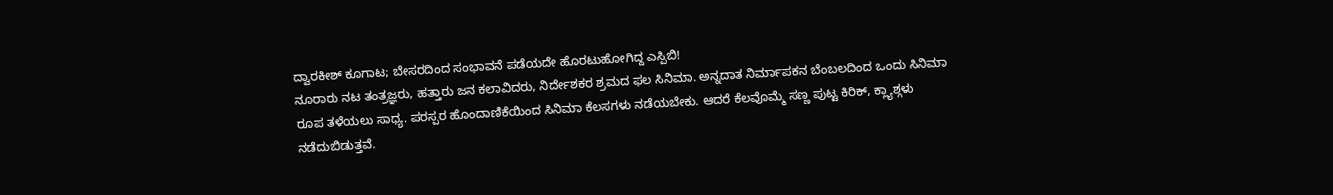ದ್ವಾರಕೀಶ್ ಕೂಗಾಟ; ಬೇಸರದಿಂದ ಸಂಭಾವನೆ ಪಡೆಯದೇ ಹೊರಟುಹೋಗಿದ್ದ ಎಸ್ಪಿಬಿ!
ನೂರಾರು ನಟ ತಂತ್ರಜ್ಞರು, ಹತ್ತಾರು ಜನ ಕಲಾವಿದರು, ನಿರ್ದೇಶಕರ ಶ್ರಮದ ಫಲ ಸಿನಿಮಾ. ಅನ್ನದಾತ ನಿರ್ಮಾಪಕನ ಬೆಂಬಲದಿಂದ ಒಂದು ಸಿನಿಮಾ ರೂಪ ತಳೆಯಲು ಸಾಧ್ಯ. ಪರಸ್ಪರ ಹೊಂದಾಣಿಕೆಯಿಂದ ಸಿನಿಮಾ ಕೆಲಸಗಳು ನಡೆಯಬೇಕು. ಆದರೆ ಕೆಲವೊಮ್ಮೆ ಸಣ್ಣ ಪುಟ್ಟ ಕಿರಿಕ್, ಕ್ಲ್ಯಾಶ್ಗಳು ನಡೆದುಬಿಡುತ್ತವೆ.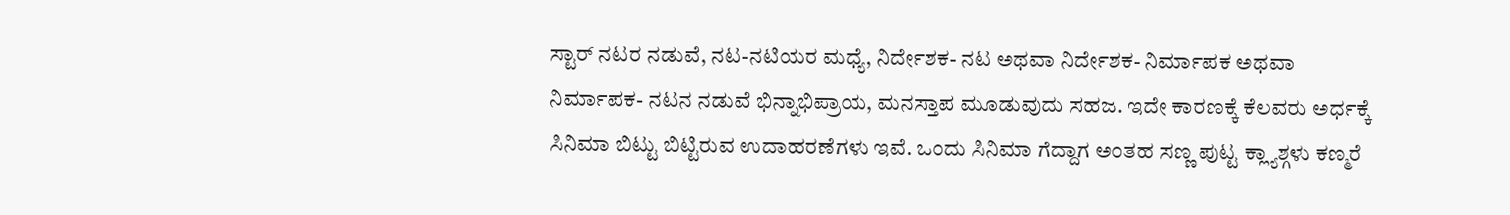ಸ್ಟಾರ್ ನಟರ ನಡುವೆ, ನಟ-ನಟಿಯರ ಮಧ್ಯೆ, ನಿರ್ದೇಶಕ- ನಟ ಅಥವಾ ನಿರ್ದೇಶಕ- ನಿರ್ಮಾಪಕ ಅಥವಾ ನಿರ್ಮಾಪಕ- ನಟನ ನಡುವೆ ಭಿನ್ನಾಭಿಪ್ರಾಯ, ಮನಸ್ತಾಪ ಮೂಡುವುದು ಸಹಜ. ಇದೇ ಕಾರಣಕ್ಕೆ ಕೆಲವರು ಅರ್ಧಕ್ಕೆ ಸಿನಿಮಾ ಬಿಟ್ಟು ಬಿಟ್ಟಿರುವ ಉದಾಹರಣೆಗಳು ಇವೆ. ಒಂದು ಸಿನಿಮಾ ಗೆದ್ದಾಗ ಅಂತಹ ಸಣ್ಣ ಪುಟ್ಟ ಕ್ಲ್ಯಾಶ್ಗಳು ಕಣ್ಮರೆ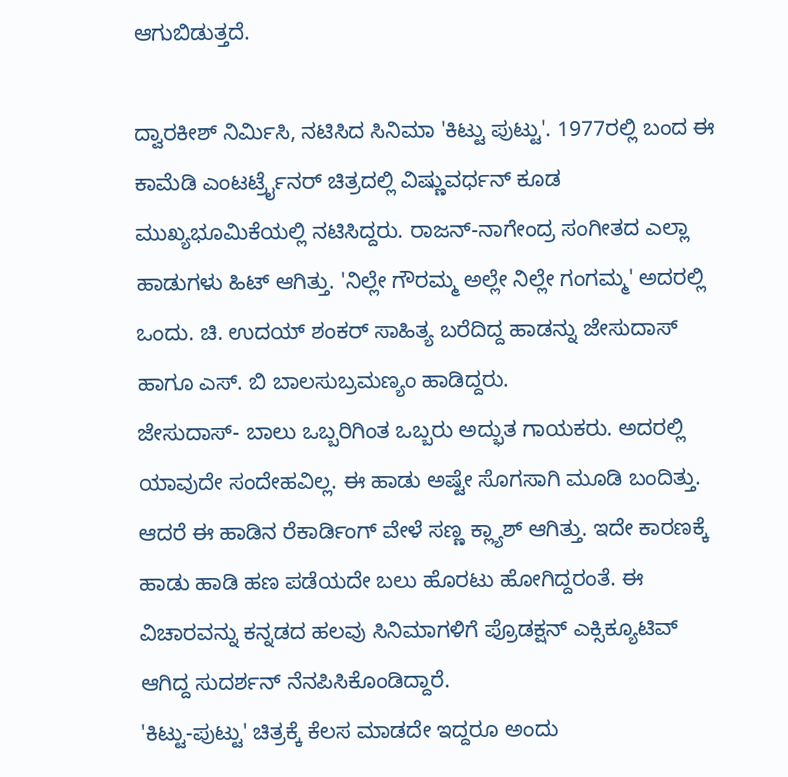ಆಗುಬಿಡುತ್ತದೆ.

ದ್ವಾರಕೀಶ್ ನಿರ್ಮಿಸಿ, ನಟಿಸಿದ ಸಿನಿಮಾ 'ಕಿಟ್ಟು ಪುಟ್ಟು'. 1977ರಲ್ಲಿ ಬಂದ ಈ ಕಾಮೆಡಿ ಎಂಟರ್ಟ್ರೈನರ್ ಚಿತ್ರದಲ್ಲಿ ವಿಷ್ಣುವರ್ಧನ್ ಕೂಡ ಮುಖ್ಯಭೂಮಿಕೆಯಲ್ಲಿ ನಟಿಸಿದ್ದರು. ರಾಜನ್-ನಾಗೇಂದ್ರ ಸಂಗೀತದ ಎಲ್ಲಾ ಹಾಡುಗಳು ಹಿಟ್ ಆಗಿತ್ತು. 'ನಿಲ್ಲೇ ಗೌರಮ್ಮ ಅಲ್ಲೇ ನಿಲ್ಲೇ ಗಂಗಮ್ಮ' ಅದರಲ್ಲಿ ಒಂದು. ಚಿ. ಉದಯ್ ಶಂಕರ್ ಸಾಹಿತ್ಯ ಬರೆದಿದ್ದ ಹಾಡನ್ನು ಜೇಸುದಾಸ್ ಹಾಗೂ ಎಸ್. ಬಿ ಬಾಲಸುಬ್ರಮಣ್ಯಂ ಹಾಡಿದ್ದರು.
ಜೇಸುದಾಸ್- ಬಾಲು ಒಬ್ಬರಿಗಿಂತ ಒಬ್ಬರು ಅದ್ಭುತ ಗಾಯಕರು. ಅದರಲ್ಲಿ ಯಾವುದೇ ಸಂದೇಹವಿಲ್ಲ. ಈ ಹಾಡು ಅಷ್ಟೇ ಸೊಗಸಾಗಿ ಮೂಡಿ ಬಂದಿತ್ತು. ಆದರೆ ಈ ಹಾಡಿನ ರೆಕಾರ್ಡಿಂಗ್ ವೇಳೆ ಸಣ್ಣ ಕ್ಲ್ಯಾಶ್ ಆಗಿತ್ತು. ಇದೇ ಕಾರಣಕ್ಕೆ ಹಾಡು ಹಾಡಿ ಹಣ ಪಡೆಯದೇ ಬಲು ಹೊರಟು ಹೋಗಿದ್ದರಂತೆ. ಈ ವಿಚಾರವನ್ನು ಕನ್ನಡದ ಹಲವು ಸಿನಿಮಾಗಳಿಗೆ ಪ್ರೊಡಕ್ಷನ್ ಎಕ್ಸಿಕ್ಯೂಟಿವ್ ಆಗಿದ್ದ ಸುದರ್ಶನ್ ನೆನಪಿಸಿಕೊಂಡಿದ್ದಾರೆ.
'ಕಿಟ್ಟು-ಪುಟ್ಟು' ಚಿತ್ರಕ್ಕೆ ಕೆಲಸ ಮಾಡದೇ ಇದ್ದರೂ ಅಂದು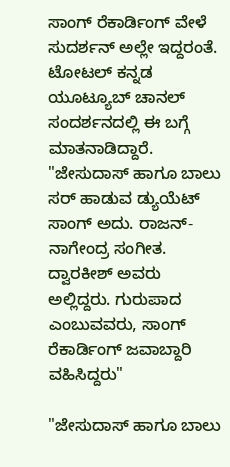ಸಾಂಗ್ ರೆಕಾರ್ಡಿಂಗ್ ವೇಳೆ ಸುದರ್ಶನ್ ಅಲ್ಲೇ ಇದ್ದರಂತೆ. ಟೋಟಲ್ ಕನ್ನಡ ಯೂಟ್ಯೂಬ್ ಚಾನಲ್ ಸಂದರ್ಶನದಲ್ಲಿ ಈ ಬಗ್ಗೆ ಮಾತನಾಡಿದ್ದಾರೆ. "ಜೇಸುದಾಸ್ ಹಾಗೂ ಬಾಲು ಸರ್ ಹಾಡುವ ಡ್ಯುಯೆಟ್ ಸಾಂಗ್ ಅದು. ರಾಜನ್- ನಾಗೇಂದ್ರ ಸಂಗೀತ. ದ್ವಾರಕೀಶ್ ಅವರು ಅಲ್ಲಿದ್ದರು. ಗುರುಪಾದ ಎಂಬುವವರು, ಸಾಂಗ್ ರೆಕಾರ್ಡಿಂಗ್ ಜವಾಬ್ದಾರಿ ವಹಿಸಿದ್ದರು"

"ಜೇಸುದಾಸ್ ಹಾಗೂ ಬಾಲು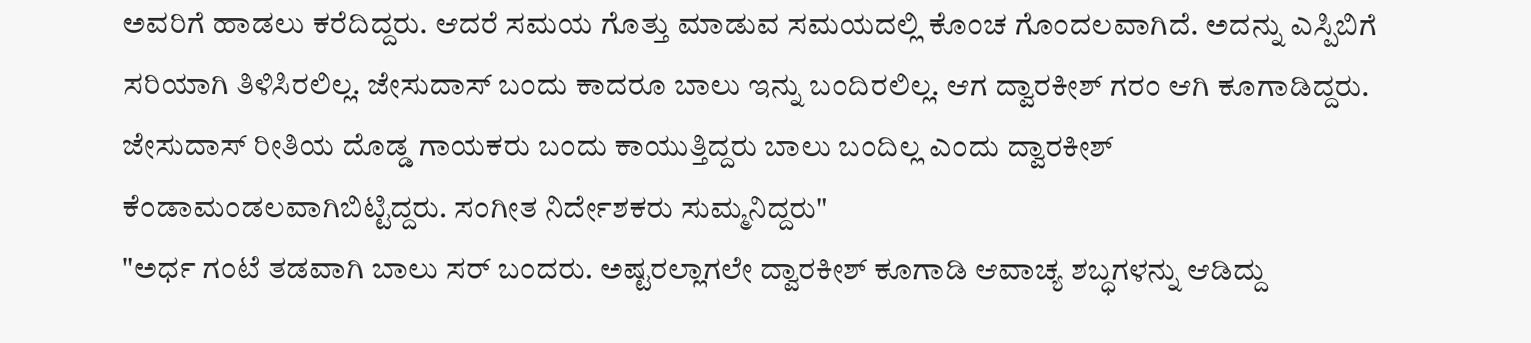ಅವರಿಗೆ ಹಾಡಲು ಕರೆದಿದ್ದರು. ಆದರೆ ಸಮಯ ಗೊತ್ತು ಮಾಡುವ ಸಮಯದಲ್ಲಿ ಕೊಂಚ ಗೊಂದಲವಾಗಿದೆ. ಅದನ್ನು ಎಸ್ಪಿಬಿಗೆ ಸರಿಯಾಗಿ ತಿಳಿಸಿರಲಿಲ್ಲ. ಜೇಸುದಾಸ್ ಬಂದು ಕಾದರೂ ಬಾಲು ಇನ್ನು ಬಂದಿರಲಿಲ್ಲ. ಆಗ ದ್ವಾರಕೀಶ್ ಗರಂ ಆಗಿ ಕೂಗಾಡಿದ್ದರು. ಜೇಸುದಾಸ್ ರೀತಿಯ ದೊಡ್ಡ ಗಾಯಕರು ಬಂದು ಕಾಯುತ್ತಿದ್ದರು ಬಾಲು ಬಂದಿಲ್ಲ ಎಂದು ದ್ವಾರಕೀಶ್ ಕೆಂಡಾಮಂಡಲವಾಗಿಬಿಟ್ಟಿದ್ದರು. ಸಂಗೀತ ನಿರ್ದೇಶಕರು ಸುಮ್ಮನಿದ್ದರು"
"ಅರ್ಧ ಗಂಟೆ ತಡವಾಗಿ ಬಾಲು ಸರ್ ಬಂದರು. ಅಷ್ಟರಲ್ಲಾಗಲೇ ದ್ವಾರಕೀಶ್ ಕೂಗಾಡಿ ಆವಾಚ್ಯ ಶಬ್ಧಗಳನ್ನು ಆಡಿದ್ದು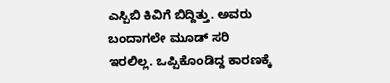ಎಸ್ಪಿಬಿ ಕಿವಿಗೆ ಬಿದ್ದಿತ್ತು. ಅವರು ಬಂದಾಗಲೇ ಮೂಡ್ ಸರಿ ಇರಲಿಲ್ಲ. ಒಪ್ಪಿಕೊಂಡಿದ್ದ ಕಾರಣಕ್ಕೆ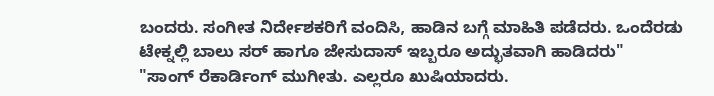ಬಂದರು. ಸಂಗೀತ ನಿರ್ದೇಶಕರಿಗೆ ವಂದಿಸಿ, ಹಾಡಿನ ಬಗ್ಗೆ ಮಾಹಿತಿ ಪಡೆದರು. ಒಂದೆರಡು ಟೇಕ್ನಲ್ಲಿ ಬಾಲು ಸರ್ ಹಾಗೂ ಜೇಸುದಾಸ್ ಇಬ್ಬರೂ ಅದ್ಭುತವಾಗಿ ಹಾಡಿದರು"
"ಸಾಂಗ್ ರೆಕಾರ್ಡಿಂಗ್ ಮುಗೀತು. ಎಲ್ಲರೂ ಖುಷಿಯಾದರು.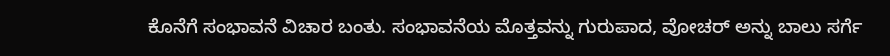ಕೊನೆಗೆ ಸಂಭಾವನೆ ವಿಚಾರ ಬಂತು. ಸಂಭಾವನೆಯ ಮೊತ್ತವನ್ನು ಗುರುಪಾದ, ವೋಚರ್ ಅನ್ನು ಬಾಲು ಸರ್ಗೆ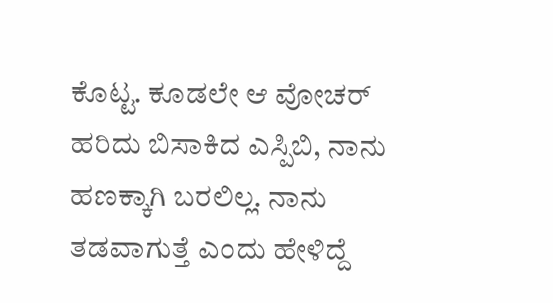ಕೊಟ್ಟ. ಕೂಡಲೇ ಆ ವೋಚರ್ ಹರಿದು ಬಿಸಾಕಿದ ಎಸ್ಪಿಬಿ, ನಾನು ಹಣಕ್ಕಾಗಿ ಬರಲಿಲ್ಲ. ನಾನು ತಡವಾಗುತ್ತೆ ಎಂದು ಹೇಳಿದ್ದೆ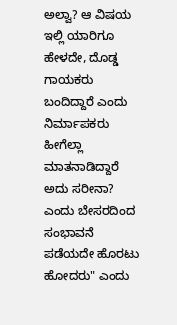ಅಲ್ವಾ? ಆ ವಿಷಯ ಇಲ್ಲಿ ಯಾರಿಗೂ ಹೇಳದೇ, ದೊಡ್ಡ ಗಾಯಕರು ಬಂದಿದ್ದಾರೆ ಎಂದು ನಿರ್ಮಾಪಕರು ಹೀಗೆಲ್ಲಾ ಮಾತನಾಡಿದ್ದಾರೆ ಅದು ಸರೀನಾ? ಎಂದು ಬೇಸರದಿಂದ ಸಂಭಾವನೆ ಪಡೆಯದೇ ಹೊರಟು ಹೋದರು" ಎಂದು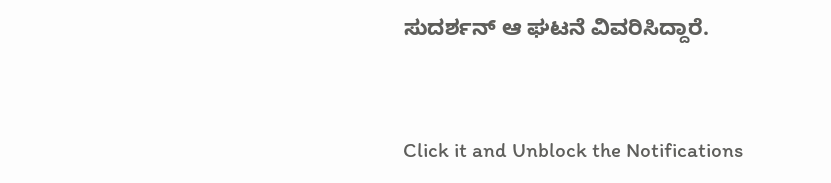ಸುದರ್ಶನ್ ಆ ಘಟನೆ ವಿವರಿಸಿದ್ದಾರೆ.


Click it and Unblock the Notifications